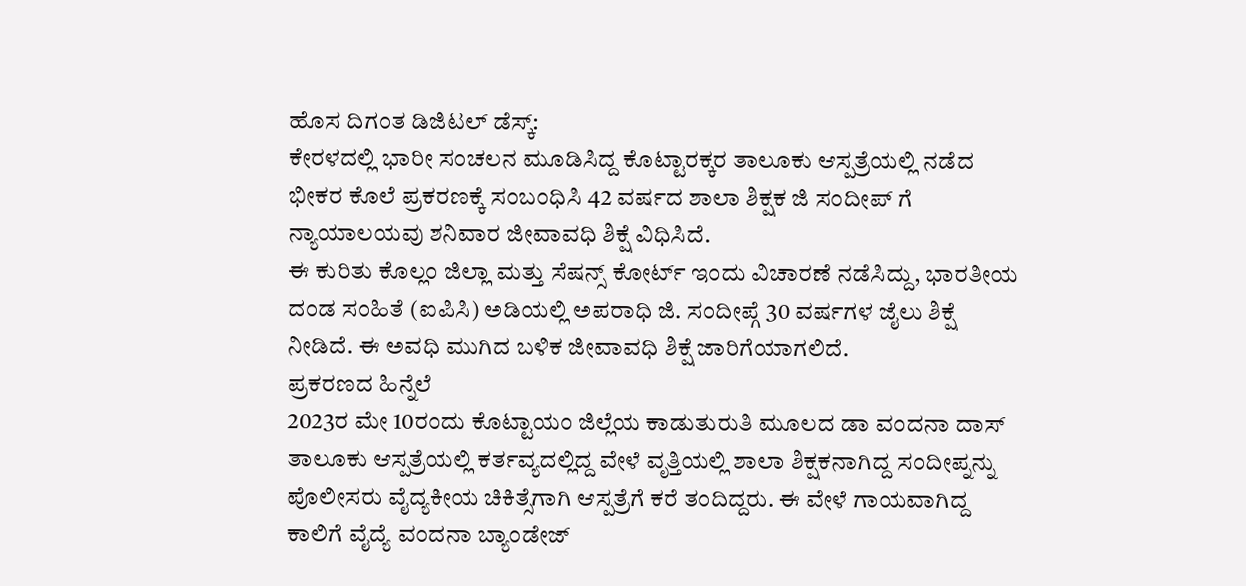ಹೊಸ ದಿಗಂತ ಡಿಜಿಟಲ್ ಡೆಸ್ಕ್:
ಕೇರಳದಲ್ಲಿ ಭಾರೀ ಸಂಚಲನ ಮೂಡಿಸಿದ್ದ ಕೊಟ್ಟಾರಕ್ಕರ ತಾಲೂಕು ಆಸ್ಪತ್ರೆಯಲ್ಲಿ ನಡೆದ ಭೀಕರ ಕೊಲೆ ಪ್ರಕರಣಕ್ಕೆ ಸಂಬಂಧಿಸಿ 42 ವರ್ಷದ ಶಾಲಾ ಶಿಕ್ಷಕ ಜಿ ಸಂದೀಪ್ ಗೆ ನ್ಯಾಯಾಲಯವು ಶನಿವಾರ ಜೀವಾವಧಿ ಶಿಕ್ಷೆ ವಿಧಿಸಿದೆ.
ಈ ಕುರಿತು ಕೊಲ್ಲಂ ಜಿಲ್ಲಾ ಮತ್ತು ಸೆಷನ್ಸ್ ಕೋರ್ಟ್ ಇಂದು ವಿಚಾರಣೆ ನಡೆಸಿದ್ದು, ಭಾರತೀಯ ದಂಡ ಸಂಹಿತೆ (ಐಪಿಸಿ) ಅಡಿಯಲ್ಲಿ ಅಪರಾಧಿ ಜಿ. ಸಂದೀಪ್ಗೆ 30 ವರ್ಷಗಳ ಜೈಲು ಶಿಕ್ಷೆ ನೀಡಿದೆ. ಈ ಅವಧಿ ಮುಗಿದ ಬಳಿಕ ಜೀವಾವಧಿ ಶಿಕ್ಷೆ ಜಾರಿಗೆಯಾಗಲಿದೆ.
ಪ್ರಕರಣದ ಹಿನ್ನೆಲೆ
2023ರ ಮೇ 10ರಂದು ಕೊಟ್ಟಾಯಂ ಜಿಲ್ಲೆಯ ಕಾಡುತುರುತಿ ಮೂಲದ ಡಾ ವಂದನಾ ದಾಸ್ ತಾಲೂಕು ಆಸ್ಪತ್ರೆಯಲ್ಲಿ ಕರ್ತವ್ಯದಲ್ಲಿದ್ದ ವೇಳೆ ವೃತ್ತಿಯಲ್ಲಿ ಶಾಲಾ ಶಿಕ್ಷಕನಾಗಿದ್ದ ಸಂದೀಪ್ನನ್ನು ಪೊಲೀಸರು ವೈದ್ಯಕೀಯ ಚಿಕಿತ್ಸೆಗಾಗಿ ಆಸ್ಪತ್ರೆಗೆ ಕರೆ ತಂದಿದ್ದರು. ಈ ವೇಳೆ ಗಾಯವಾಗಿದ್ದ ಕಾಲಿಗೆ ವೈದ್ಯೆ ವಂದನಾ ಬ್ಯಾಂಡೇಜ್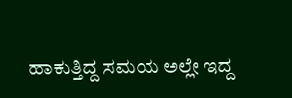ಹಾಕುತ್ತಿದ್ದ ಸಮಯ ಅಲ್ಲೇ ಇದ್ದ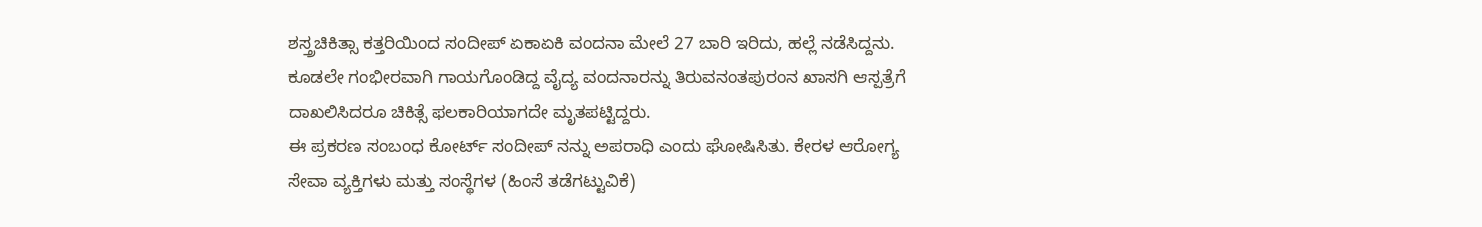ಶಸ್ತ್ರಚಿಕಿತ್ಸಾ ಕತ್ತರಿಯಿಂದ ಸಂದೀಪ್ ಏಕಾಏಕಿ ವಂದನಾ ಮೇಲೆ 27 ಬಾರಿ ಇರಿದು, ಹಲ್ಲೆ ನಡೆಸಿದ್ದನು.
ಕೂಡಲೇ ಗಂಭೀರವಾಗಿ ಗಾಯಗೊಂಡಿದ್ದ ವೈದ್ಯ ವಂದನಾರನ್ನು ತಿರುವನಂತಪುರಂನ ಖಾಸಗಿ ಆಸ್ಪತ್ರೆಗೆ ದಾಖಲಿಸಿದರೂ ಚಿಕಿತ್ಸೆ ಫಲಕಾರಿಯಾಗದೇ ಮೃತಪಟ್ಟಿದ್ದರು.
ಈ ಪ್ರಕರಣ ಸಂಬಂಧ ಕೋರ್ಟ್ ಸಂದೀಪ್ ನನ್ನು ಅಪರಾಧಿ ಎಂದು ಘೋಷಿಸಿತು. ಕೇರಳ ಆರೋಗ್ಯ ಸೇವಾ ವ್ಯಕ್ತಿಗಳು ಮತ್ತು ಸಂಸ್ಥೆಗಳ (ಹಿಂಸೆ ತಡೆಗಟ್ಟುವಿಕೆ)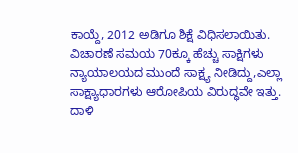ಕಾಯ್ದೆ, 2012 ಅಡಿಗೂ ಶಿಕ್ಷೆ ವಿಧಿಸಲಾಯಿತು.
ವಿಚಾರಣೆ ಸಮಯ 70ಕ್ಕೂ ಹೆಚ್ಚು ಸಾಕ್ಷಿಗಳು ನ್ಯಾಯಾಲಯದ ಮುಂದೆ ಸಾಕ್ಷ್ಯ ನೀಡಿದ್ದು,ಎಲ್ಲಾ ಸಾಕ್ಷ್ಯಾಧಾರಗಳು ಆರೋಪಿಯ ವಿರುದ್ಧವೇ ಇತ್ತು. ದಾಳಿ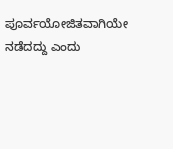ಪೂರ್ವಯೋಜಿತವಾಗಿಯೇ ನಡೆದದ್ದು ಎಂದು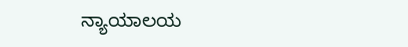ನ್ಯಾಯಾಲಯ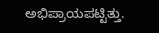ಅಭಿಪ್ರಾಯಪಟ್ಟಿತ್ತು.